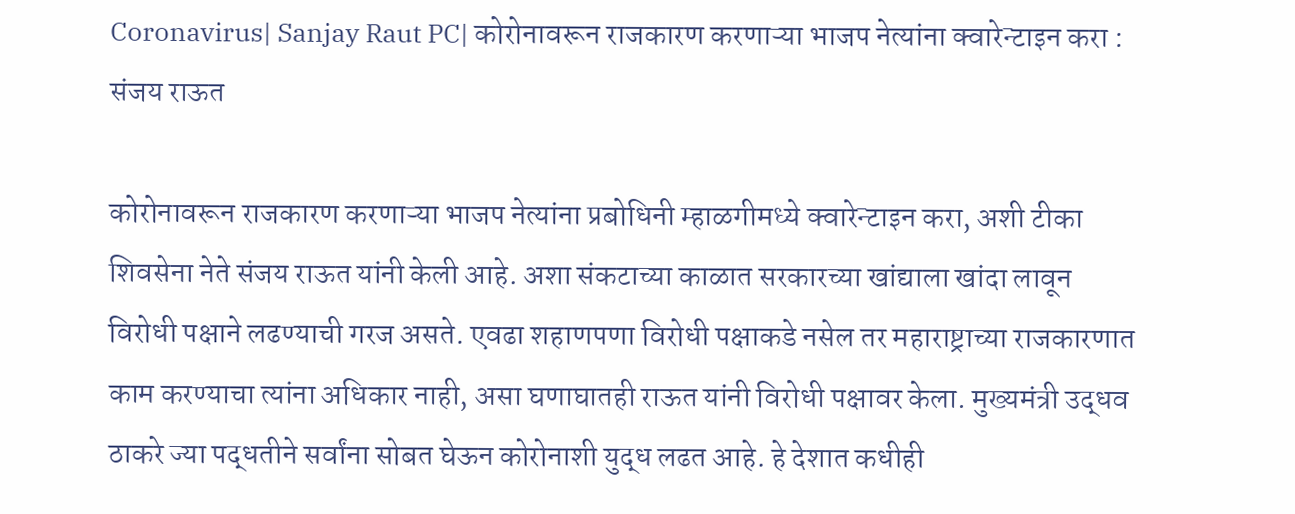Coronavirus| Sanjay Raut PC| कोरोनावरून राजकारण करणाऱ्या भाजप नेत्यांना क्वारेन्टाइन करा : संजय राऊत

कोरोनावरून राजकारण करणाऱ्या भाजप नेत्यांना प्रबोधिनी म्हाळगीमध्ये क्वारेन्टाइन करा, अशी टीका शिवसेना नेते संजय राऊत यांनी केली आहे. अशा संकटाच्या काळात सरकारच्या खांद्याला खांदा लावून विरोधी पक्षाने लढण्याची गरज असते. एवढा शहाणपणा विरोधी पक्षाकडे नसेल तर महाराष्ट्राच्या राजकारणात काम करण्याचा त्यांना अधिकार नाही, असा घणाघातही राऊत यांनी विरोधी पक्षावर केला. मुख्यमंत्री उद्धव ठाकरे ज्या पद्धतीने सर्वांना सोबत घेऊन कोरोनाशी युद्ध लढत आहे. हे देशात कधीही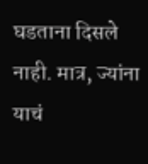घडताना दिसले नाही. मात्र, ज्यांना याचं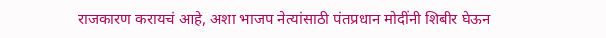राजकारण करायचं आहे, अशा भाजप नेत्यांसाठी पंतप्रधान मोदींनी शिबीर घेऊन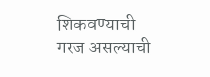शिकवण्याची गरज असल्याची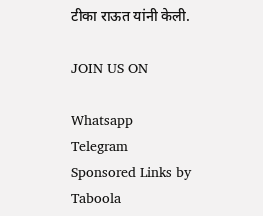टीका राऊत यांनी केली.

JOIN US ON

Whatsapp
Telegram
Sponsored Links by Taboola